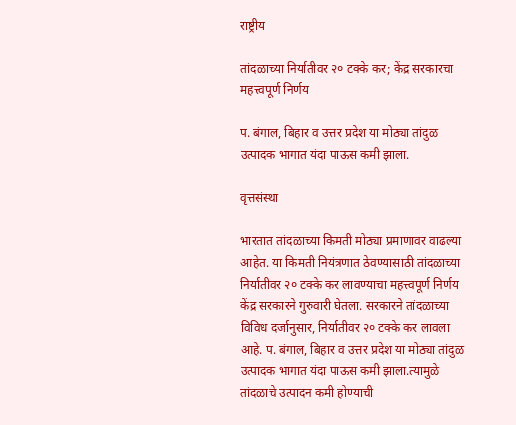राष्ट्रीय

तांदळाच्या निर्यातीवर २० टक्के कर; केंद्र सरकारचा महत्त्वपूर्ण निर्णय

प. बंगाल, बिहार व उत्तर प्रदेश या मोठ्या तांदुळ उत्पादक भागात यंदा पाऊस कमी झाला.

वृत्तसंस्था

भारतात तांदळाच्या किमती मोठ्या प्रमाणावर वाढल्या आहेत. या किमती नियंत्रणात ठेवण्यासाठी तांदळाच्या निर्यातीवर २० टक्के कर लावण्याचा महत्त्वपूर्ण निर्णय केंद्र सरकारने गुरुवारी घेतला. सरकारने तांदळाच्या विविध दर्जानुसार, निर्यातीवर २० टक्के कर लावला आहे. प. बंगाल, बिहार व उत्तर प्रदेश या मोठ्या तांदुळ उत्पादक भागात यंदा पाऊस कमी झाला.त्यामुळे तांदळाचे उत्पादन कमी होण्याची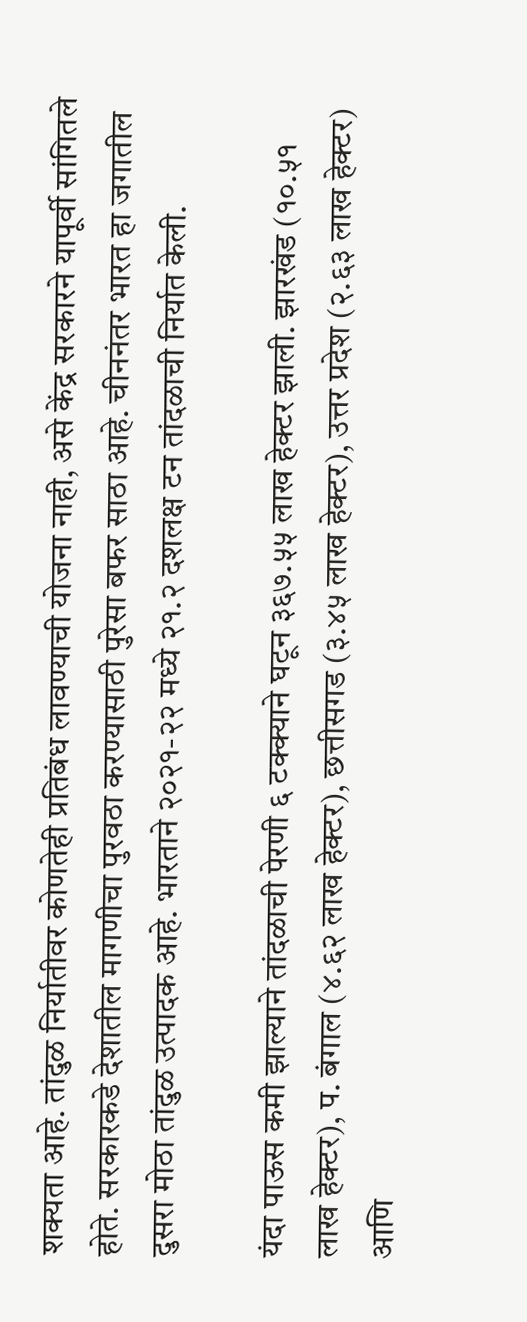शक्यता आहे. तांदुळ निर्यातीवर कोणतेही प्रतिबंध लावण्याची योजना नाही, असे केंद्र सरकारने यापूर्वी सांगितले होते. सरकारकडे देशातील मागणीचा पुरवठा करण्यासाठी पुरेसा बफर साठा आहे. चीननंतर भारत हा जगातील दुसरा मोठा तांदुळ उत्पादक आहे. भारताने २०२१-२२ मध्ये २१.२ दशलक्ष टन तांदळाची निर्यात केली.

यंदा पाऊस कमी झाल्याने तांदळाची पेरणी ६ टक्क्याने घटून ३६७.५५ लाख हेक्टर झाली. झारखंड (१०.५१ लाख हेक्टर), प. बंगाल (४.६२ लाख हेक्टर), छत्तीसगड (३.४५ लाख हेक्टर), उत्तर प्रदेश (२.६३ लाख हेक्टर) आणि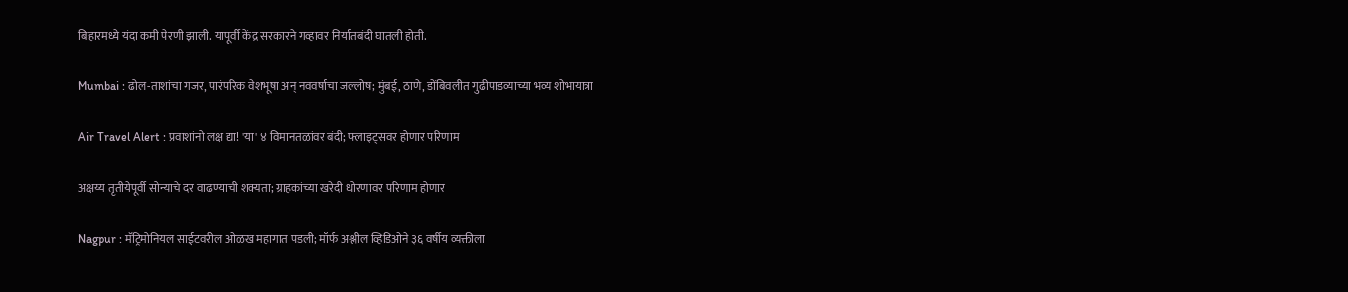बिहारमध्ये यंदा कमी पेरणी झाली. यापूर्वी केंद्र सरकारने गव्हावर निर्यातबंदी घातली होती.

Mumbai : ढोल-ताशांचा गजर, पारंपरिक वेशभूषा अन् नववर्षाचा जल्लोष; मुंबई, ठाणे, डोंबिवलीत गुढीपाडव्याच्या भव्य शोभायात्रा

Air Travel Alert : प्रवाशांनो लक्ष द्या! 'या' ४ विमानतळांवर बंदी; फ्लाइट्सवर होणार परिणाम

अक्षय्य तृतीयेपूर्वी सोन्याचे दर वाढण्याची शक्यता; ग्राहकांच्या खरेदी धोरणावर परिणाम होणार

Nagpur : मॅट्रिमोनियल साईटवरील ओळख महागात पडली; मॉर्फ अश्लील व्हिडिओने ३६ वर्षीय व्यक्तीला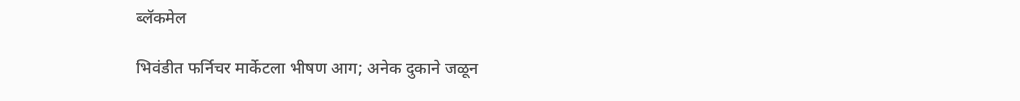ब्लॅकमेल

भिवंडीत फर्निचर मार्केटला भीषण आग; अनेक दुकाने जळून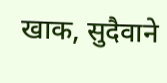खाक, सुदैवाने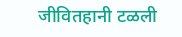जीवितहानी टळली